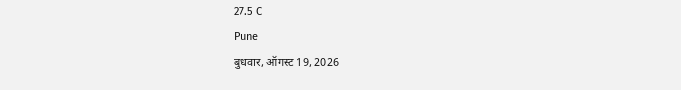27.5 C
Pune
बुधवार, ऑगस्ट 19, 2026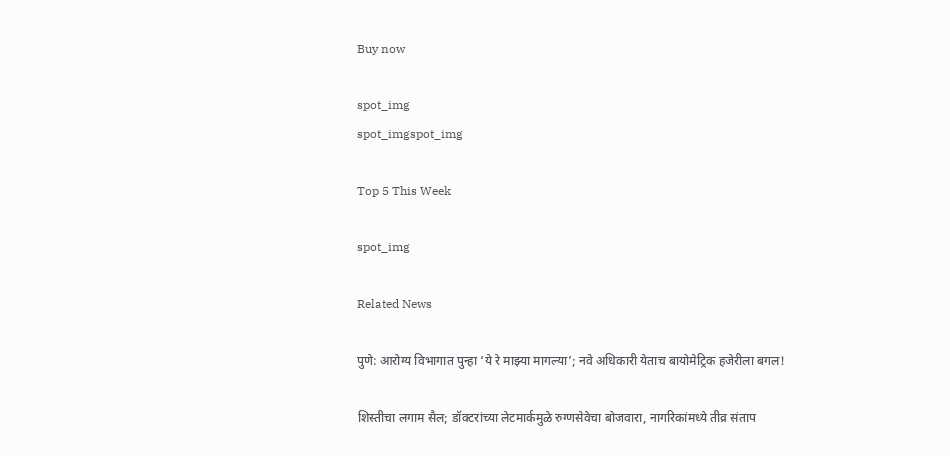Buy now

spot_img
spot_imgspot_img

Top 5 This Week

spot_img

Related News

पुणे: आरोग्य विभागात पुन्हा ‘ये रे माझ्या मागल्या’; नवे अधिकारी येताच बायोमेट्रिक हजेरीला बगल!

शिस्तीचा लगाम सैल; डॉक्टरांच्या लेटमार्कमुळे रुग्णसेवेचा बोजवारा, नागरिकांमध्ये तीव्र संताप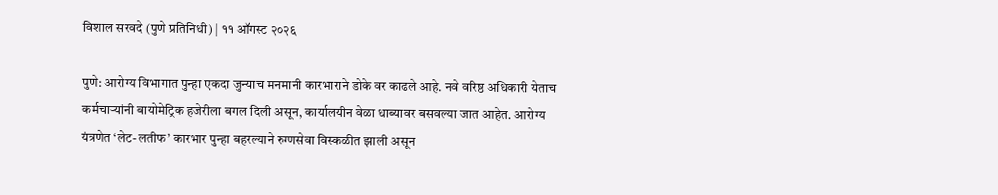विशाल सरवदे (पुणे प्रतिनिधी) | ११ ऑगस्ट २०२६

पुणे: आरोग्य विभागात पुन्हा एकदा जुन्याच मनमानी कारभाराने डोके वर काढले आहे. नवे वरिष्ठ अधिकारी येताच कर्मचाऱ्यांनी बायोमेट्रिक हजेरीला बगल दिली असून, कार्यालयीन वेळा धाब्यावर बसवल्या जात आहेत. आरोग्य यंत्रणेत ‘लेट-लतीफ’ कारभार पुन्हा बहरल्याने रुग्णसेवा विस्कळीत झाली असून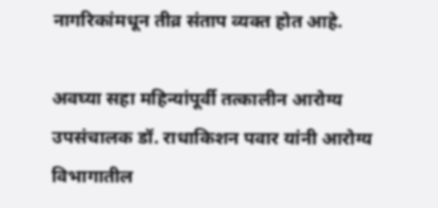नागरिकांमधून तीव्र संताप व्यक्त होत आहे.

अवघ्या सहा महिन्यांपूर्वी तत्कालीन आरोग्य उपसंचालक डॉ. राधाकिशन पवार यांनी आरोग्य विभागातील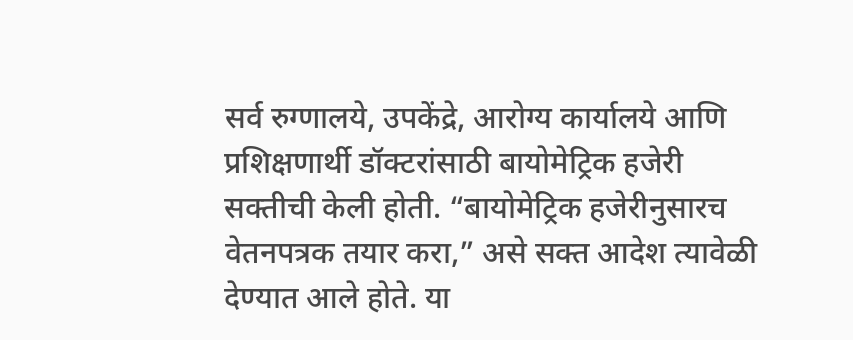सर्व रुग्णालये, उपकेंद्रे, आरोग्य कार्यालये आणि प्रशिक्षणार्थी डॉक्टरांसाठी बायोमेट्रिक हजेरी सक्तीची केली होती. “बायोमेट्रिक हजेरीनुसारच वेतनपत्रक तयार करा,” असे सक्त आदेश त्यावेळी देण्यात आले होते. या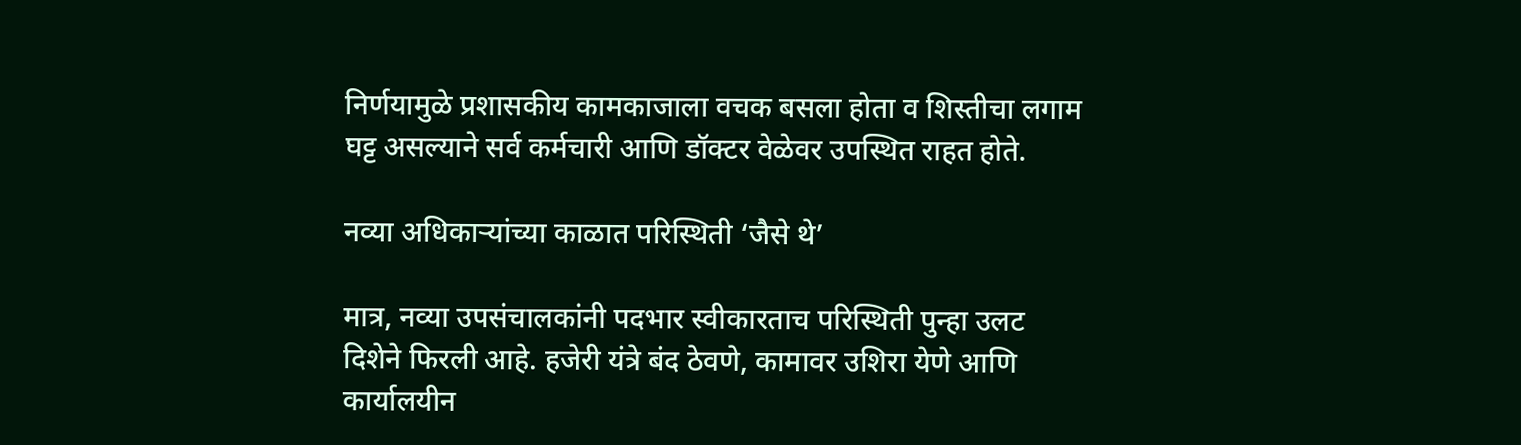निर्णयामुळे प्रशासकीय कामकाजाला वचक बसला होता व शिस्तीचा लगाम घट्ट असल्याने सर्व कर्मचारी आणि डॉक्टर वेळेवर उपस्थित राहत होते.

नव्या अधिकाऱ्यांच्या काळात परिस्थिती ‘जैसे थे’

मात्र, नव्या उपसंचालकांनी पदभार स्वीकारताच परिस्थिती पुन्हा उलट दिशेने फिरली आहे. हजेरी यंत्रे बंद ठेवणे, कामावर उशिरा येणे आणि कार्यालयीन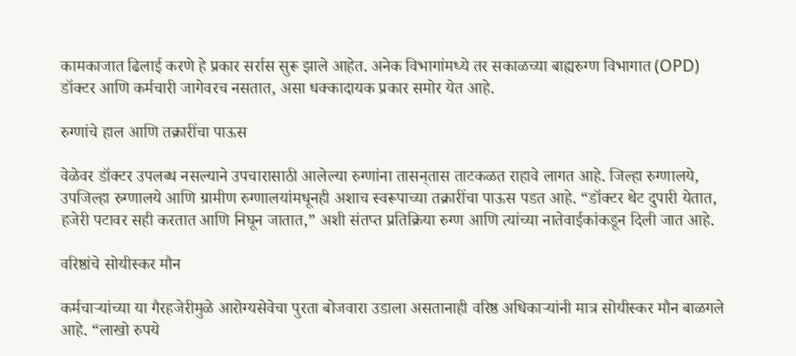कामकाजात ढिलाई करणे हे प्रकार सर्रास सुरू झाले आहेत. अनेक विभागांमध्ये तर सकाळच्या बाह्यरुग्ण विभागात (OPD) डॉक्टर आणि कर्मचारी जागेवरच नसतात, असा धक्कादायक प्रकार समोर येत आहे.

रुग्णांचे हाल आणि तक्रारींचा पाऊस

वेळेवर डॉक्टर उपलब्ध नसल्याने उपचारासाठी आलेल्या रुग्णांना तासन्‌तास ताटकळत राहावे लागत आहे. जिल्हा रुग्णालये, उपजिल्हा रुग्णालये आणि ग्रामीण रुग्णालयांमधूनही अशाच स्वरूपाच्या तक्रारींचा पाऊस पडत आहे. “डॉक्टर थेट दुपारी येतात, हजेरी पटावर सही करतात आणि निघून जातात,” अशी संतप्त प्रतिक्रिया रुग्ण आणि त्यांच्या नातेवाईकांकडून दिली जात आहे.

वरिष्ठांचे सोयीस्कर मौन

कर्मचाऱ्यांच्या या गैरहजेरीमुळे आरोग्यसेवेचा पुरता बोजवारा उडाला असतानाही वरिष्ठ अधिकाऱ्यांनी मात्र सोयीस्कर मौन बाळगले आहे. “लाखो रुपये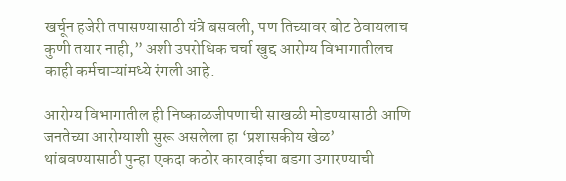खर्चून हजेरी तपासण्यासाठी यंत्रे बसवली, पण तिच्यावर बोट ठेवायलाच कुणी तयार नाही,” अशी उपरोधिक चर्चा खुद्द आरोग्य विभागातीलच काही कर्मचाऱ्यांमध्ये रंगली आहे.

आरोग्य विभागातील ही निष्काळजीपणाची साखळी मोडण्यासाठी आणि जनतेच्या आरोग्याशी सुरू असलेला हा ‘प्रशासकीय खेळ’ थांबवण्यासाठी पुन्हा एकदा कठोर कारवाईचा बडगा उगारण्याची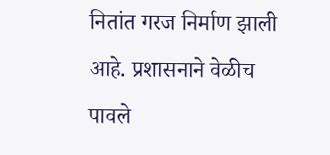नितांत गरज निर्माण झाली आहे. प्रशासनाने वेळीच पावले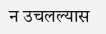न उचलल्यास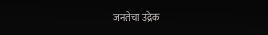जनतेचा उद्रेक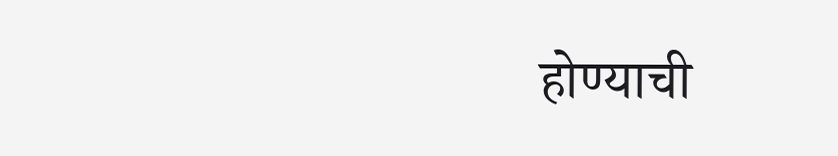होण्याची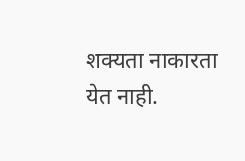शक्यता नाकारता येत नाही.